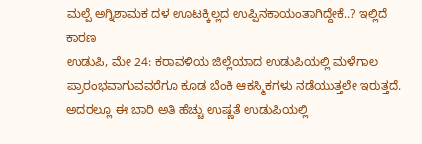ಮಲ್ಪೆ ಅಗ್ನಿಶಾಮಕ ದಳ ಊಟಕ್ಕಿಲ್ಲದ ಉಪ್ಪಿನಕಾಯಂತಾಗಿದ್ದೇಕೆ..? ಇಲ್ಲಿದೆ ಕಾರಣ
ಉಡುಪಿ, ಮೇ 24: ಕರಾವಳಿಯ ಜಿಲ್ಲೆಯಾದ ಉಡುಪಿಯಲ್ಲಿ ಮಳೆಗಾಲ ಪ್ರಾರಂಭವಾಗುವವರೆಗೂ ಕೂಡ ಬೆಂಕಿ ಆಕಸ್ಮಿಕಗಳು ನಡೆಯುತ್ತಲೇ ಇರುತ್ತದೆ. ಅದರಲ್ಲೂ ಈ ಬಾರಿ ಅತಿ ಹೆಚ್ಚು ಉಷ್ಣತೆ ಉಡುಪಿಯಲ್ಲಿ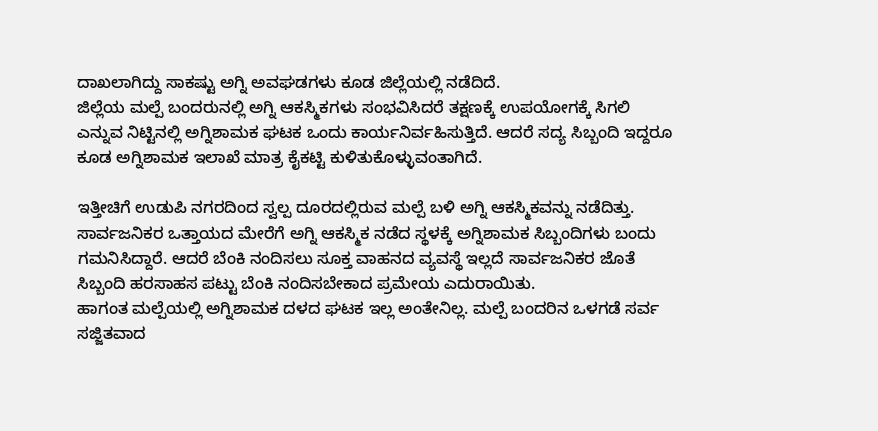ದಾಖಲಾಗಿದ್ದು ಸಾಕಷ್ಟು ಅಗ್ನಿ ಅವಘಡಗಳು ಕೂಡ ಜಿಲ್ಲೆಯಲ್ಲಿ ನಡೆದಿದೆ.
ಜಿಲ್ಲೆಯ ಮಲ್ಪೆ ಬಂದರುನಲ್ಲಿ ಅಗ್ನಿ ಆಕಸ್ಮಿಕಗಳು ಸಂಭವಿಸಿದರೆ ತಕ್ಷಣಕ್ಕೆ ಉಪಯೋಗಕ್ಕೆ ಸಿಗಲಿ ಎನ್ನುವ ನಿಟ್ಟಿನಲ್ಲಿ ಅಗ್ನಿಶಾಮಕ ಘಟಕ ಒಂದು ಕಾರ್ಯನಿರ್ವಹಿಸುತ್ತಿದೆ. ಆದರೆ ಸದ್ಯ ಸಿಬ್ಬಂದಿ ಇದ್ದರೂ ಕೂಡ ಅಗ್ನಿಶಾಮಕ ಇಲಾಖೆ ಮಾತ್ರ ಕೈಕಟ್ಟಿ ಕುಳಿತುಕೊಳ್ಳುವಂತಾಗಿದೆ.

ಇತ್ತೀಚಿಗೆ ಉಡುಪಿ ನಗರದಿಂದ ಸ್ವಲ್ಪ ದೂರದಲ್ಲಿರುವ ಮಲ್ಪೆ ಬಳಿ ಅಗ್ನಿ ಆಕಸ್ಮಿಕವನ್ನು ನಡೆದಿತ್ತು. ಸಾರ್ವಜನಿಕರ ಒತ್ತಾಯದ ಮೇರೆಗೆ ಅಗ್ನಿ ಆಕಸ್ಮಿಕ ನಡೆದ ಸ್ಥಳಕ್ಕೆ ಅಗ್ನಿಶಾಮಕ ಸಿಬ್ಬಂದಿಗಳು ಬಂದು ಗಮನಿಸಿದ್ದಾರೆ. ಆದರೆ ಬೆಂಕಿ ನಂದಿಸಲು ಸೂಕ್ತ ವಾಹನದ ವ್ಯವಸ್ಥೆ ಇಲ್ಲದೆ ಸಾರ್ವಜನಿಕರ ಜೊತೆ ಸಿಬ್ಬಂದಿ ಹರಸಾಹಸ ಪಟ್ಟು ಬೆಂಕಿ ನಂದಿಸಬೇಕಾದ ಪ್ರಮೇಯ ಎದುರಾಯಿತು.
ಹಾಗಂತ ಮಲ್ಪೆಯಲ್ಲಿ ಅಗ್ನಿಶಾಮಕ ದಳದ ಘಟಕ ಇಲ್ಲ ಅಂತೇನಿಲ್ಲ. ಮಲ್ಪೆ ಬಂದರಿನ ಒಳಗಡೆ ಸರ್ವ ಸಜ್ಜಿತವಾದ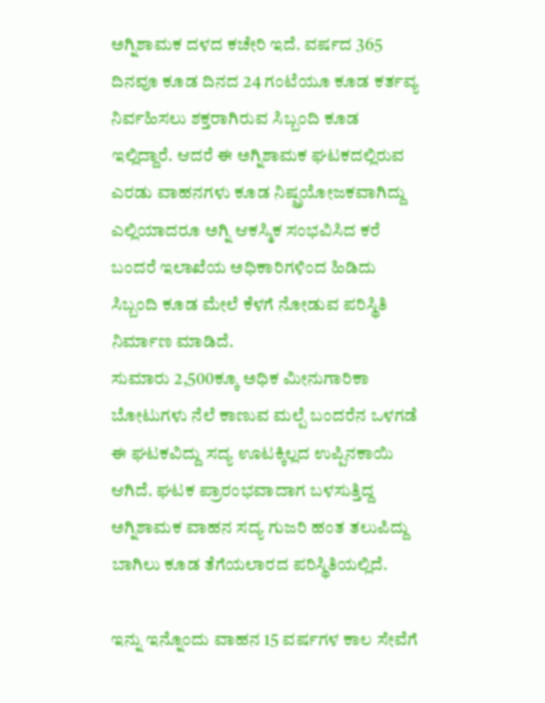ಅಗ್ನಿಶಾಮಕ ದಳದ ಕಚೇರಿ ಇದೆ. ವರ್ಷದ 365 ದಿನವೂ ಕೂಡ ದಿನದ 24 ಗಂಟೆಯೂ ಕೂಡ ಕರ್ತವ್ಯ ನಿರ್ವಹಿಸಲು ಶಕ್ತರಾಗಿರುವ ಸಿಬ್ಬಂದಿ ಕೂಡ ಇಲ್ಲಿದ್ದಾರೆ. ಆದರೆ ಈ ಅಗ್ನಿಶಾಮಕ ಘಟಕದಲ್ಲಿರುವ ಎರಡು ವಾಹನಗಳು ಕೂಡ ನಿಷ್ಪ್ರಯೋಜಕವಾಗಿದ್ದು ಎಲ್ಲಿಯಾದರೂ ಅಗ್ನಿ ಆಕಸ್ಮಿಕ ಸಂಭವಿಸಿದ ಕರೆ ಬಂದರೆ ಇಲಾಖೆಯ ಅಧಿಕಾರಿಗಳಿಂದ ಹಿಡಿದು ಸಿಬ್ಬಂದಿ ಕೂಡ ಮೇಲೆ ಕೆಳಗೆ ನೋಡುವ ಪರಿಸ್ಥಿತಿ ನಿರ್ಮಾಣ ಮಾಡಿದೆ.
ಸುಮಾರು 2,500ಕ್ಕೂ ಅಧಿಕ ಮೀನುಗಾರಿಕಾ ಬೋಟುಗಳು ನೆಲೆ ಕಾಣುವ ಮಲ್ಪೆ ಬಂದರೆನ ಒಳಗಡೆ ಈ ಘಟಕವಿದ್ದು ಸದ್ಯ ಊಟಕ್ಕಿಲ್ಲದ ಉಪ್ಪಿನಕಾಯಿ ಆಗಿದೆ. ಘಟಕ ಪ್ರಾರಂಭವಾದಾಗ ಬಳಸುತ್ತಿದ್ದ ಅಗ್ನಿಶಾಮಕ ವಾಹನ ಸದ್ಯ ಗುಜರಿ ಹಂತ ತಲುಪಿದ್ದು ಬಾಗಿಲು ಕೂಡ ತೆಗೆಯಲಾರದ ಪರಿಸ್ಥಿತಿಯಲ್ಲಿದೆ.

ಇನ್ನು ಇನ್ನೊಂದು ವಾಹನ 15 ವರ್ಷಗಳ ಕಾಲ ಸೇವೆಗೆ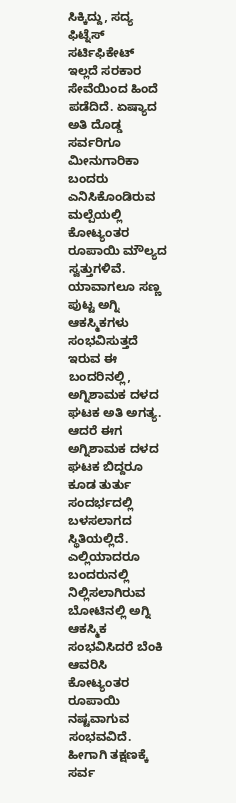ಸಿಕ್ಕಿದ್ದು, ಸದ್ಯ ಫಿಟ್ನೆಸ್ ಸರ್ಟಿಫಿಕೇಟ್ ಇಲ್ಲದೆ ಸರಕಾರ ಸೇವೆಯಿಂದ ಹಿಂದೆ ಪಡೆದಿದೆ. ಏಷ್ಯಾದ ಅತಿ ದೊಡ್ಡ ಸರ್ವರಿಗೂ ಮೀನುಗಾರಿಕಾ ಬಂದರು ಎನಿಸಿಕೊಂಡಿರುವ ಮಲ್ಪೆಯಲ್ಲಿ ಕೋಟ್ಯಂತರ ರೂಪಾಯಿ ಮೌಲ್ಯದ ಸ್ವತ್ತುಗಳಿವೆ. ಯಾವಾಗಲೂ ಸಣ್ಣ ಪುಟ್ಟ ಅಗ್ನಿ ಆಕಸ್ಮಿಕಗಳು ಸಂಭವಿಸುತ್ತದೆ ಇರುವ ಈ ಬಂದರಿನಲ್ಲಿ, ಅಗ್ನಿಶಾಮಕ ದಳದ ಘಟಕ ಅತಿ ಅಗತ್ಯ. ಆದರೆ ಈಗ ಅಗ್ನಿಶಾಮಕ ದಳದ ಘಟಕ ಬಿದ್ದರೂ ಕೂಡ ತುರ್ತು ಸಂದರ್ಭದಲ್ಲಿ ಬಳಸಲಾಗದ ಸ್ಥಿತಿಯಲ್ಲಿದೆ.
ಎಲ್ಲಿಯಾದರೂ ಬಂದರುನಲ್ಲಿ ನಿಲ್ಲಿಸಲಾಗಿರುವ ಬೋಟಿನಲ್ಲಿ ಅಗ್ನಿ ಆಕಸ್ಮಿಕ ಸಂಭವಿಸಿದರೆ ಬೆಂಕಿ ಆವರಿಸಿ ಕೋಟ್ಯಂತರ ರೂಪಾಯಿ ನಷ್ಟವಾಗುವ ಸಂಭವವಿದೆ. ಹೀಗಾಗಿ ತಕ್ಷಣಕ್ಕೆ ಸರ್ವ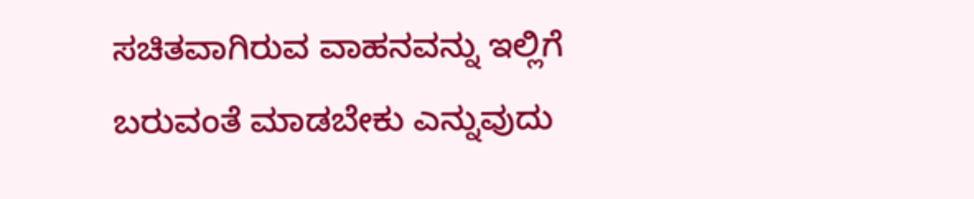ಸಚಿತವಾಗಿರುವ ವಾಹನವನ್ನು ಇಲ್ಲಿಗೆ ಬರುವಂತೆ ಮಾಡಬೇಕು ಎನ್ನುವುದು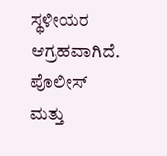ಸ್ಥಳೀಯರ ಆಗ್ರಹವಾಗಿದೆ. ಪೊಲೀಸ್ ಮತ್ತು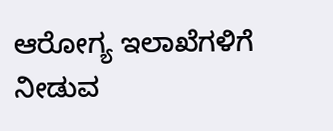ಆರೋಗ್ಯ ಇಲಾಖೆಗಳಿಗೆ ನೀಡುವ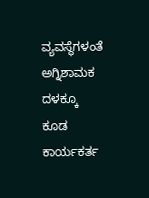ವ್ಯವಸ್ಥೆಗಳಂತೆ ಅಗ್ನಿಶಾಮಕ ದಳಕ್ಕೂ ಕೂಡ ಕಾರ್ಯಕರ್ತ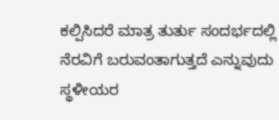ಕಲ್ಪಿಸಿದರೆ ಮಾತ್ರ ತುರ್ತು ಸಂದರ್ಭದಲ್ಲಿ ನೆರವಿಗೆ ಬರುವಂತಾಗುತ್ತದೆ ಎನ್ನುವುದು ಸ್ಥಳೀಯರ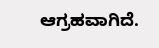ಆಗ್ರಹವಾಗಿದೆ.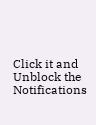Click it and Unblock the Notifications